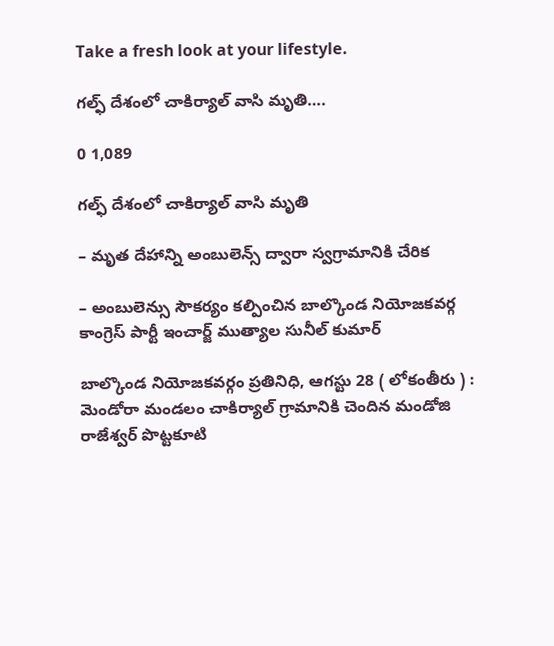Take a fresh look at your lifestyle.

గల్ఫ్ దేశంలో చాకిర్యాల్ వాసి మృతి….

0 1,089

గల్ఫ్ దేశంలో చాకిర్యాల్ వాసి మృతి

– మృత దేహాన్ని అంబులెన్స్ ద్వారా స్వగ్రామానికి చేరిక

– అంబులెన్సు సౌకర్యం కల్పించిన బాల్కొండ నియోజకవర్గ కాంగ్రెస్ పార్టీ ఇంచార్జ్ ముత్యాల సునీల్ కుమార్

బాల్కొండ నియోజకవర్గం ప్రతినిధి, ఆగస్టు 28 ( లోకంతీరు ) : మెండోరా మండలం చాకిర్యాల్ గ్రామానికి చెందిన మండోజి రాజేశ్వర్ పొట్టకూటి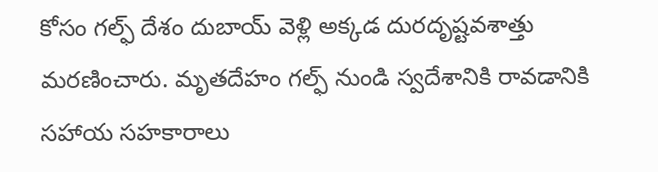కోసం గల్ఫ్ దేశం దుబాయ్ వెళ్లి అక్కడ దురదృష్టవశాత్తు మరణించారు. మృతదేహం గల్ఫ్ నుండి స్వదేశానికి రావడానికి సహాయ సహకారాలు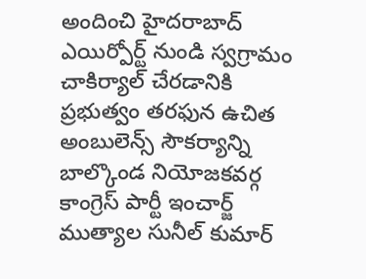అందించి హైదరాబాద్ ఎయిర్పోర్ట్ నుండి స్వగ్రామం చాకిర్యాల్ చేరడానికి ప్రభుత్వం తరఫున ఉచిత అంబులెన్స్ సౌకర్యాన్ని బాల్కొండ నియోజకవర్గ కాంగ్రెస్ పార్టీ ఇంచార్జ్ ముత్యాల సునీల్ కుమార్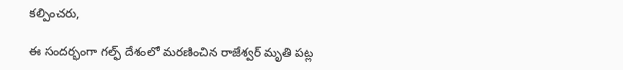కల్పించరు,

ఈ సందర్భంగా గల్ఫ్ దేశంలో మరణించిన రాజేశ్వర్ మృతి పట్ల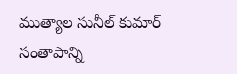ముత్యాల సునీల్ కుమార్ సంతాపాన్ని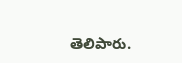తెలిపారు.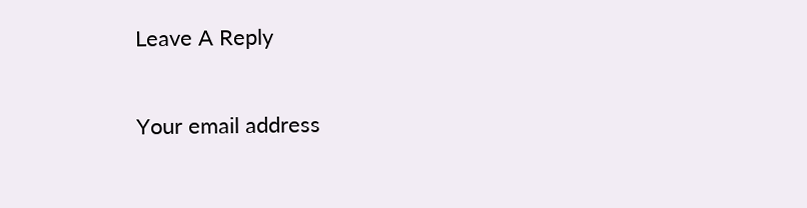Leave A Reply

Your email address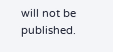will not be published.